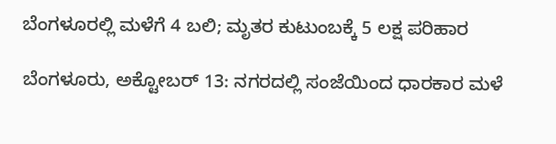ಬೆಂಗಳೂರಲ್ಲಿ ಮಳೆಗೆ 4 ಬಲಿ; ಮೃತರ ಕುಟುಂಬಕ್ಕೆ 5 ಲಕ್ಷ ಪರಿಹಾರ

ಬೆಂಗಳೂರು, ಅಕ್ಟೋಬರ್ 13: ನಗರದಲ್ಲಿ ಸಂಜೆಯಿಂದ ಧಾರಕಾರ ಮಳೆ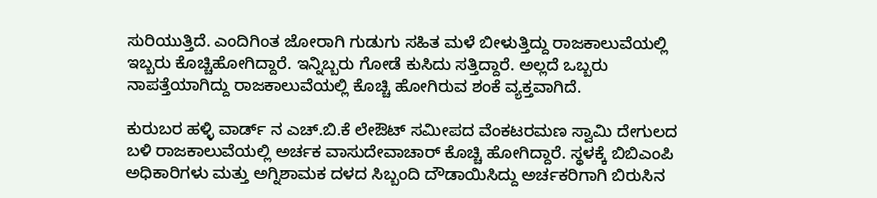ಸುರಿಯುತ್ತಿದೆ. ಎಂದಿಗಿಂತ ಜೋರಾಗಿ ಗುಡುಗು ಸಹಿತ ಮಳೆ ಬೀಳುತ್ತಿದ್ದು ರಾಜಕಾಲುವೆಯಲ್ಲಿ ಇಬ್ಬರು ಕೊಚ್ಚಿಹೋಗಿದ್ದಾರೆ. ಇನ್ನಿಬ್ಬರು ಗೋಡೆ ಕುಸಿದು ಸತ್ತಿದ್ದಾರೆ. ಅಲ್ಲದೆ ಒಬ್ಬರು ನಾಪತ್ತೆಯಾಗಿದ್ದು ರಾಜಕಾಲುವೆಯಲ್ಲಿ ಕೊಚ್ಚಿ ಹೋಗಿರುವ ಶಂಕೆ ವ್ಯಕ್ತವಾಗಿದೆ.

ಕುರುಬರ ಹಳ್ಳಿ ವಾರ್ಡ್ ನ ಎಚ್.ಬಿ.ಕೆ ಲೇಔಟ್ ಸಮೀಪದ ವೆಂಕಟರಮಣ ಸ್ವಾಮಿ ದೇಗುಲದ ಬಳಿ ರಾಜಕಾಲುವೆಯಲ್ಲಿ ಅರ್ಚಕ ವಾಸುದೇವಾಚಾರ್ ಕೊಚ್ಚಿ ಹೋಗಿದ್ದಾರೆ. ಸ್ಥಳಕ್ಕೆ ಬಿಬಿಎಂಪಿ ಅಧಿಕಾರಿಗಳು ಮತ್ತು ಅಗ್ನಿಶಾಮಕ ದಳದ ಸಿಬ್ಬಂದಿ ದೌಡಾಯಿಸಿದ್ದು ಅರ್ಚಕರಿಗಾಗಿ ಬಿರುಸಿನ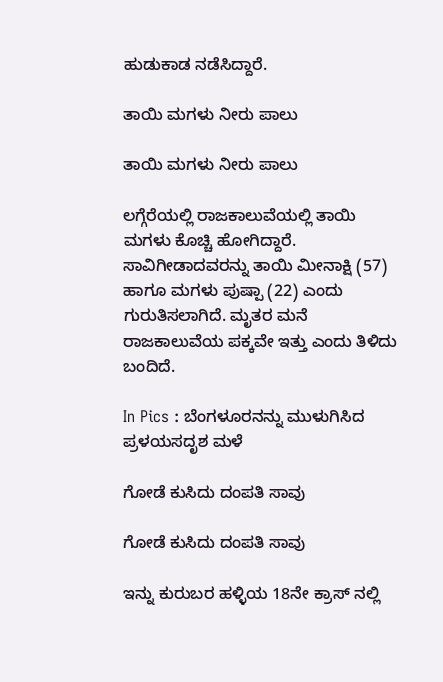ಹುಡುಕಾಡ ನಡೆಸಿದ್ದಾರೆ.

ತಾಯಿ ಮಗಳು ನೀರು ಪಾಲು

ತಾಯಿ ಮಗಳು ನೀರು ಪಾಲು

ಲಗ್ಗೆರೆಯಲ್ಲಿ ರಾಜಕಾಲುವೆಯಲ್ಲಿ ತಾಯಿ ಮಗಳು ಕೊಚ್ಚಿ ಹೋಗಿದ್ದಾರೆ. ಸಾವಿಗೀಡಾದವರನ್ನು ತಾಯಿ ಮೀನಾಕ್ಷಿ (57) ಹಾಗೂ ಮಗಳು ಪುಷ್ಪಾ (22) ಎಂದು ಗುರುತಿಸಲಾಗಿದೆ. ಮೃತರ ಮನೆ ರಾಜಕಾಲುವೆಯ ಪಕ್ಕವೇ ಇತ್ತು ಎಂದು ತಿಳಿದು ಬಂದಿದೆ.

In Pics : ಬೆಂಗಳೂರನನ್ನು ಮುಳುಗಿಸಿದ ಪ್ರಳಯಸದೃಶ ಮಳೆ

ಗೋಡೆ ಕುಸಿದು ದಂಪತಿ ಸಾವು

ಗೋಡೆ ಕುಸಿದು ದಂಪತಿ ಸಾವು

ಇನ್ನು ಕುರುಬರ ಹಳ್ಳಿಯ 18ನೇ ಕ್ರಾಸ್ ನಲ್ಲಿ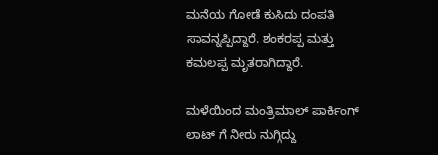ಮನೆಯ ಗೋಡೆ ಕುಸಿದು ದಂಪತಿ ಸಾವನ್ನಪ್ಪಿದ್ದಾರೆ. ಶಂಕರಪ್ಪ ಮತ್ತು ಕಮಲಪ್ಪ ಮೃತರಾಗಿದ್ದಾರೆ.

ಮಳೆಯಿಂದ ಮಂತ್ರಿಮಾಲ್ ಪಾರ್ಕಿಂಗ್ ಲಾಟ್ ಗೆ ನೀರು ನುಗ್ಗಿದ್ದು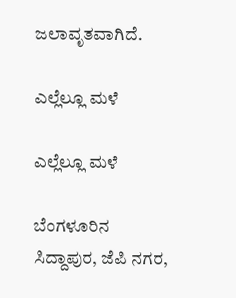ಜಲಾವೃತವಾಗಿದೆ.

ಎಲ್ಲೆಲ್ಲೂ ಮಳೆ

ಎಲ್ಲೆಲ್ಲೂ ಮಳೆ

ಬೆಂಗಳೂರಿನ ಸಿದ್ದಾಪುರ, ಜೆಪಿ ನಗರ,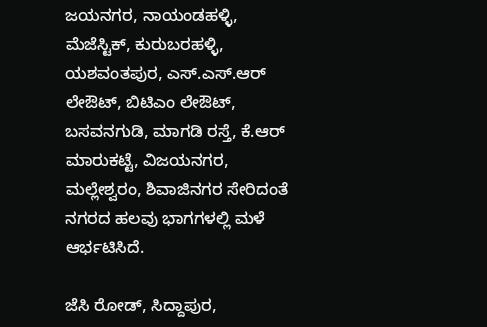ಜಯನಗರ, ನಾಯಂಡಹಳ್ಳಿ, ಮೆಜೆಸ್ಟಿಕ್, ಕುರುಬರಹಳ್ಳಿ, ಯಶವಂತಪುರ, ಎಸ್.ಎಸ್.ಆರ್ ಲೇಔಟ್, ಬಿಟಿಎಂ ಲೇಔಟ್, ಬಸವನಗುಡಿ, ಮಾಗಡಿ ರಸ್ತೆ, ಕೆ.ಆರ್ ಮಾರುಕಟ್ಟೆ, ವಿಜಯನಗರ, ಮಲ್ಲೇಶ್ವರಂ, ಶಿವಾಜಿನಗರ ಸೇರಿದಂತೆ ನಗರದ ಹಲವು ಭಾಗಗಳಲ್ಲಿ ಮಳೆ ಆರ್ಭಟಿಸಿದೆ.

ಜೆಸಿ ರೋಡ್, ಸಿದ್ದಾಪುರ,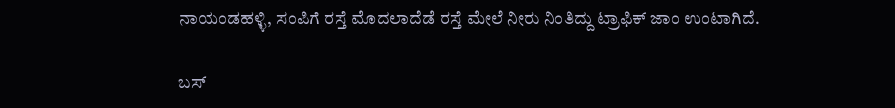ನಾಯಂಡಹಳ್ಳಿ, ಸಂಪಿಗೆ ರಸ್ತೆ ಮೊದಲಾದೆಡೆ ರಸ್ತೆ ಮೇಲೆ ನೀರು ನಿಂತಿದ್ದು ಟ್ರಾಫಿಕ್ ಜಾಂ ಉಂಟಾಗಿದೆ.

ಬಸ್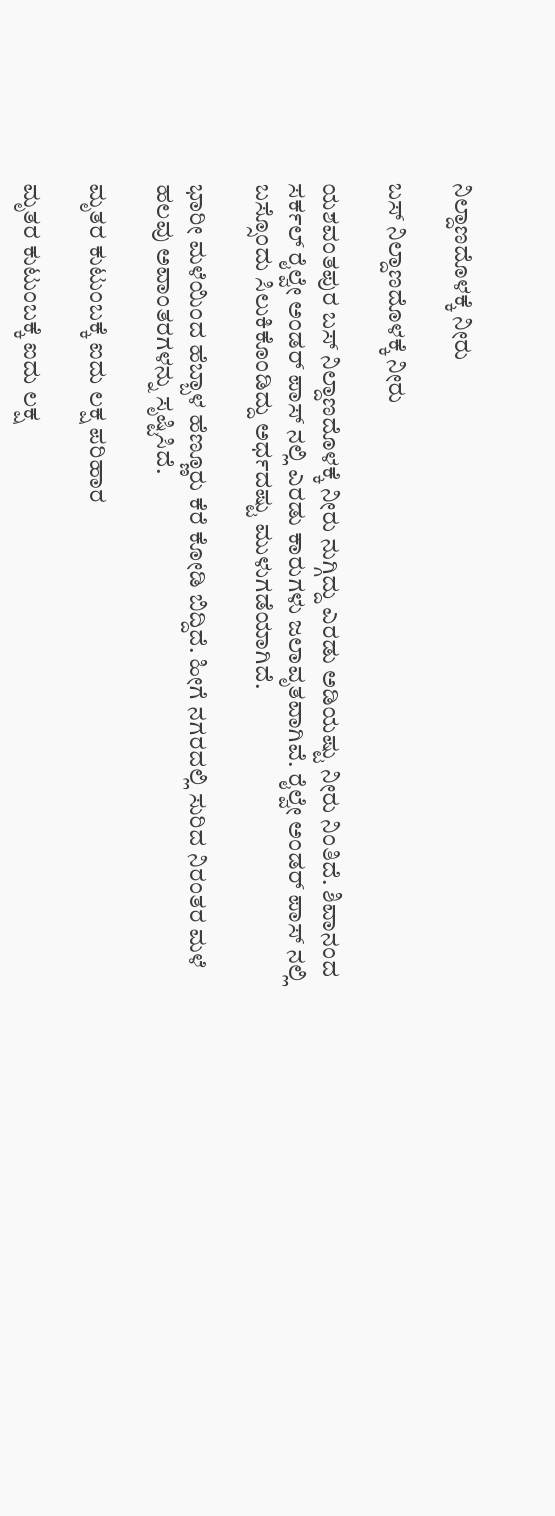ನಿಲ್ದಾಣದೊಳಕ್ಕೆ ನೀರು

ಬಸ್ ನಿಲ್ದಾಣದೊಳಕ್ಕೆ ನೀರು

ಯಶವಂತಪುರ ಬಸ್ ನಿಲ್ದಾಣದೊಳಕ್ಕೆ ನೀರು ನುಗ್ಗಿದ್ದು ಎರಡು ಅಡಿಯಷ್ಟು ನೀರು ನಿಂತಿದೆ. ಶಿವಾನಂದ ಸರ್ಕಲ್ ರೈಲ್ವೇ ಅಂಡರ್ ಪಾಸ್ ನಲ್ಲಿ ಎರಡು ಕಾರುಗಳು ಜಲಾವೃತವಾಗಿವೆ. ರೈಲ್ವೇ ಅಂಡರ್ ಪಾಸ್ ನಲ್ಲಿ ಬಸ್ಸೊಂದು ಸಿಲುಕಿಕೊಂಡಿದ್ದು ಅರ್ಧದಷ್ಟು ಮುಳುಗಡೆಯಾಗಿದೆ.

ಭಾರೀ ಮಳೆಯಿಂದ ಹೆಬ್ಬಾಳ ಹೆಣ್ಣೂರು ಕೆರೆ ಕೋಡಿ ಬಿದ್ದಿದೆ. ಹೀಗೆ ನಗರದಲ್ಲಿ ಸುರಿದ ನಿರಂತರ ಮಳೆ ಹಲವು ಅವಾಂತರಗಳನ್ನು ಸೃಷ್ಟಿಸಿದೆ.

ಮೃತರ ಕುಟುಂಬಕ್ಕೆ ಐದು ಲಕ್ಷ ಪರಿಹಾರ

ಮೃತರ ಕುಟುಂಬಕ್ಕೆ ಐದು ಲಕ್ಷ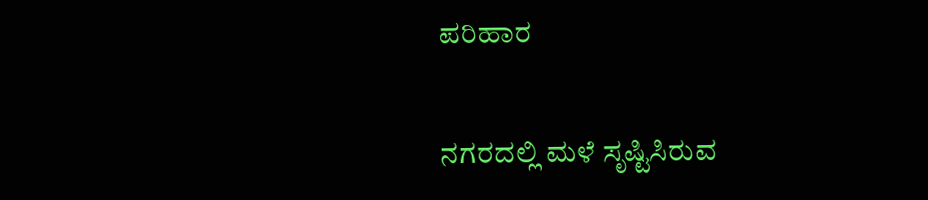ಪರಿಹಾರ

ನಗರದಲ್ಲಿ ಮಳೆ ಸೃಷ್ಟಿಸಿರುವ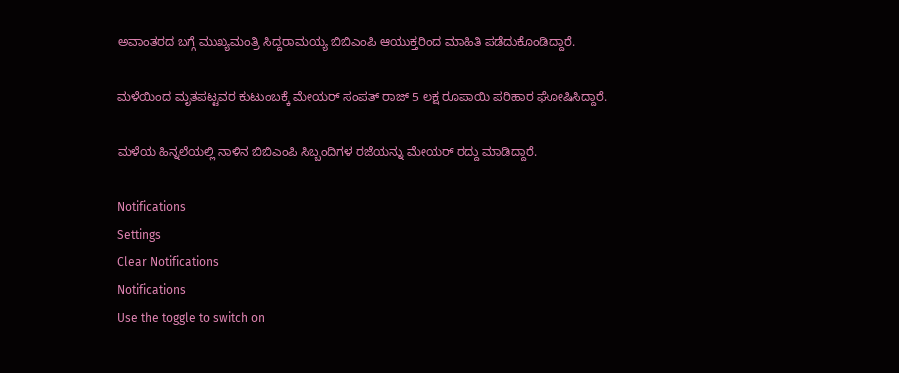ಅವಾಂತರದ ಬಗ್ಗೆ ಮುಖ್ಯಮಂತ್ರಿ ಸಿದ್ದರಾಮಯ್ಯ ಬಿಬಿಎಂಪಿ ಆಯುಕ್ತರಿಂದ ಮಾಹಿತಿ ಪಡೆದುಕೊಂಡಿದ್ದಾರೆ.

ಮಳೆಯಿಂದ ಮೃತಪಟ್ಟವರ ಕುಟುಂಬಕ್ಕೆ ಮೇಯರ್ ಸಂಪತ್ ರಾಜ್ 5 ಲಕ್ಷ ರೂಪಾಯಿ ಪರಿಹಾರ ಘೋಷಿಸಿದ್ದಾರೆ.

ಮಳೆಯ ಹಿನ್ನಲೆಯಲ್ಲಿ ನಾಳಿನ ಬಿಬಿಎಂಪಿ ಸಿಬ್ಬಂದಿಗಳ ರಜೆಯನ್ನು ಮೇಯರ್ ರದ್ದು ಮಾಡಿದ್ದಾರೆ.

Notifications
Settings
Clear Notifications
Notifications
Use the toggle to switch on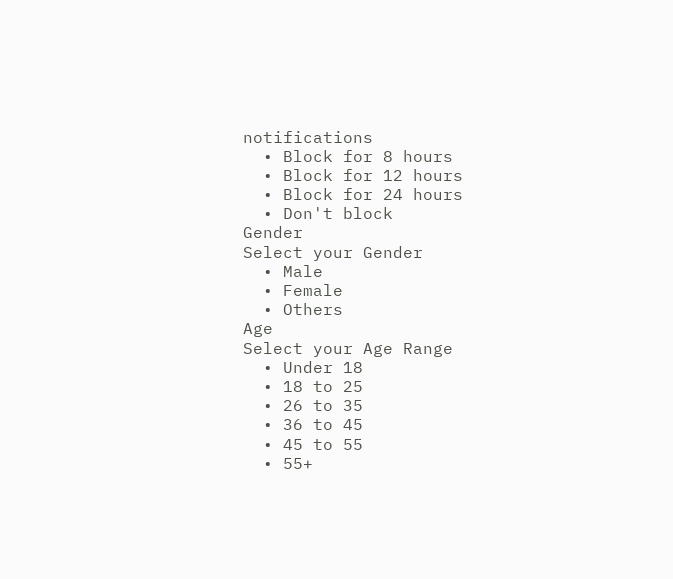notifications
  • Block for 8 hours
  • Block for 12 hours
  • Block for 24 hours
  • Don't block
Gender
Select your Gender
  • Male
  • Female
  • Others
Age
Select your Age Range
  • Under 18
  • 18 to 25
  • 26 to 35
  • 36 to 45
  • 45 to 55
  • 55+